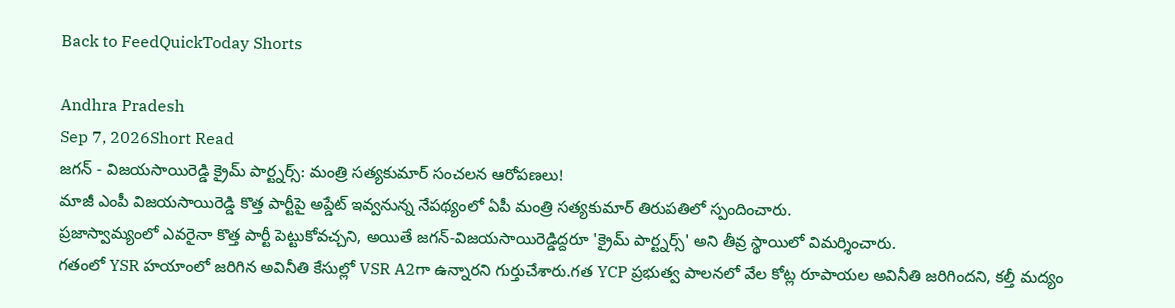Back to FeedQuickToday Shorts

Andhra Pradesh
Sep 7, 2026Short Read
జగన్ - విజయసాయిరెడ్డి క్రైమ్ పార్ట్నర్స్: మంత్రి సత్యకుమార్ సంచలన ఆరోపణలు!
మాజీ ఎంపీ విజయసాయిరెడ్డి కొత్త పార్టీపై అప్డేట్ ఇవ్వనున్న నేపథ్యంలో ఏపీ మంత్రి సత్యకుమార్ తిరుపతిలో స్పందించారు.
ప్రజాస్వామ్యంలో ఎవరైనా కొత్త పార్టీ పెట్టుకోవచ్చని, అయితే జగన్-విజయసాయిరెడ్డిద్దరూ 'క్రైమ్ పార్ట్నర్స్' అని తీవ్ర స్థాయిలో విమర్శించారు.
గతంలో YSR హయాంలో జరిగిన అవినీతి కేసుల్లో VSR A2గా ఉన్నారని గుర్తుచేశారు.గత YCP ప్రభుత్వ పాలనలో వేల కోట్ల రూపాయల అవినీతి జరిగిందని, కల్తీ మద్యం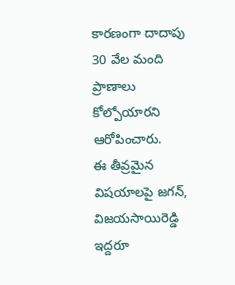కారణంగా దాదాపు 30 వేల మంది ప్రాణాలు కోల్పోయారని ఆరోపించారు.
ఈ తీవ్రమైన విషయాలపై జగన్, విజయసాయిరెడ్డి ఇద్దరూ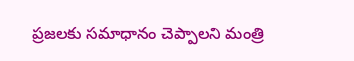ప్రజలకు సమాధానం చెప్పాలని మంత్రి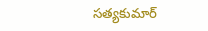సత్యకుమార్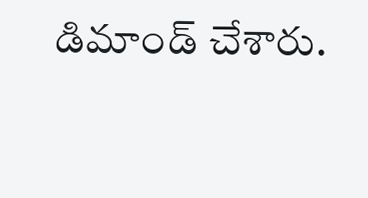డిమాండ్ చేశారు.